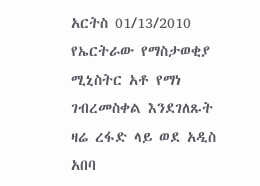አርትስ 01/13/2010
የኤርትራው የማስታወቂያ ሚኒስትር አቶ የማነ ገብረመስቀል እንደገለጹት ዛሬ ረፋድ ላይ ወደ አዲስ አበባ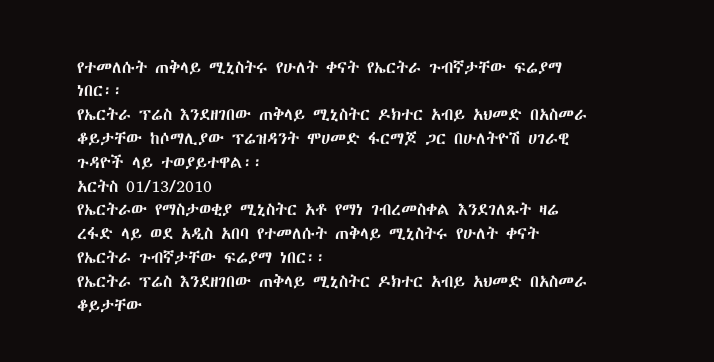የተመለሱት ጠቅላይ ሚኒስትሩ የሁለት ቀናት የኤርትራ ጉብኛታቸው ፍሬያማ ነበር፡፡
የኤርትራ ፕሬስ እንደዘገበው ጠቅላይ ሚኒስትር ዶክተር አብይ አህመድ በአስመራ ቆይታቸው ከሶማሊያው ፕሬዝዳንት ሞሀመድ ፋርማጆ ጋር በሁለትዮሽ ሀገራዊ ጉዳዮች ላይ ተወያይተዋል፡፡
አርትስ 01/13/2010
የኤርትራው የማስታወቂያ ሚኒስትር አቶ የማነ ገብረመስቀል እንደገለጹት ዛሬ ረፋድ ላይ ወደ አዲስ አበባ የተመለሱት ጠቅላይ ሚኒስትሩ የሁለት ቀናት የኤርትራ ጉብኛታቸው ፍሬያማ ነበር፡፡
የኤርትራ ፕሬስ እንደዘገበው ጠቅላይ ሚኒስትር ዶክተር አብይ አህመድ በአስመራ ቆይታቸው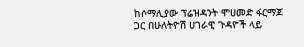ከሶማሊያው ፕሬዝዳንት ሞሀመድ ፋርማጆ ጋር በሁለትዮሽ ሀገራዊ ጉዳዮች ላይ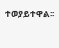ተወያይተዋል፡፡